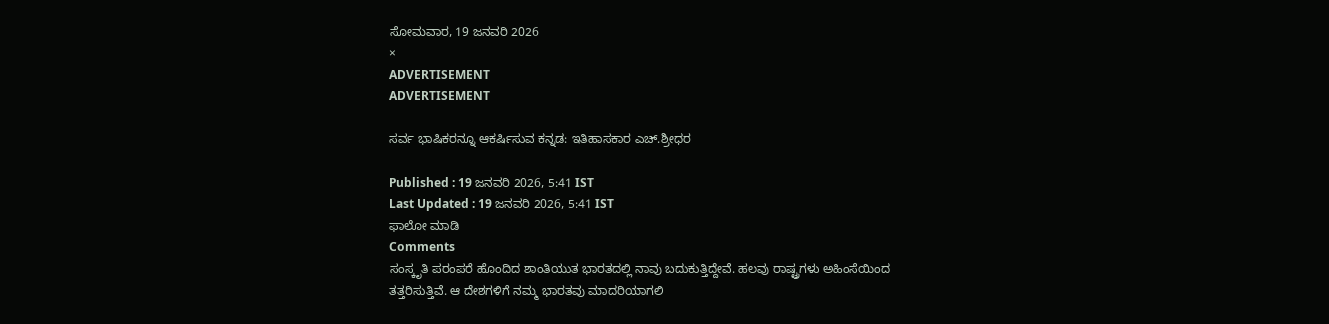ಸೋಮವಾರ, 19 ಜನವರಿ 2026
×
ADVERTISEMENT
ADVERTISEMENT

ಸರ್ವ ಭಾಷಿಕರನ್ನೂ ಆಕರ್ಷಿಸುವ ಕನ್ನಡ: ಇತಿಹಾಸಕಾರ ಎಚ್.ಶ್ರೀಧರ

Published : 19 ಜನವರಿ 2026, 5:41 IST
Last Updated : 19 ಜನವರಿ 2026, 5:41 IST
ಫಾಲೋ ಮಾಡಿ
Comments
ಸಂಸ್ಕೃತಿ ಪರಂಪರೆ ಹೊಂದಿದ ಶಾಂತಿಯುತ ಭಾರತದಲ್ಲಿ ನಾವು ಬದುಕುತ್ತಿದ್ದೇವೆ. ಹಲವು ರಾಷ್ಟ್ರಗಳು ಅಹಿಂಸೆಯಿಂದ ತತ್ತರಿಸುತ್ತಿವೆ. ಆ ದೇಶಗಳಿಗೆ ನಮ್ಮ ಭಾರತವು ಮಾದರಿಯಾಗಲಿ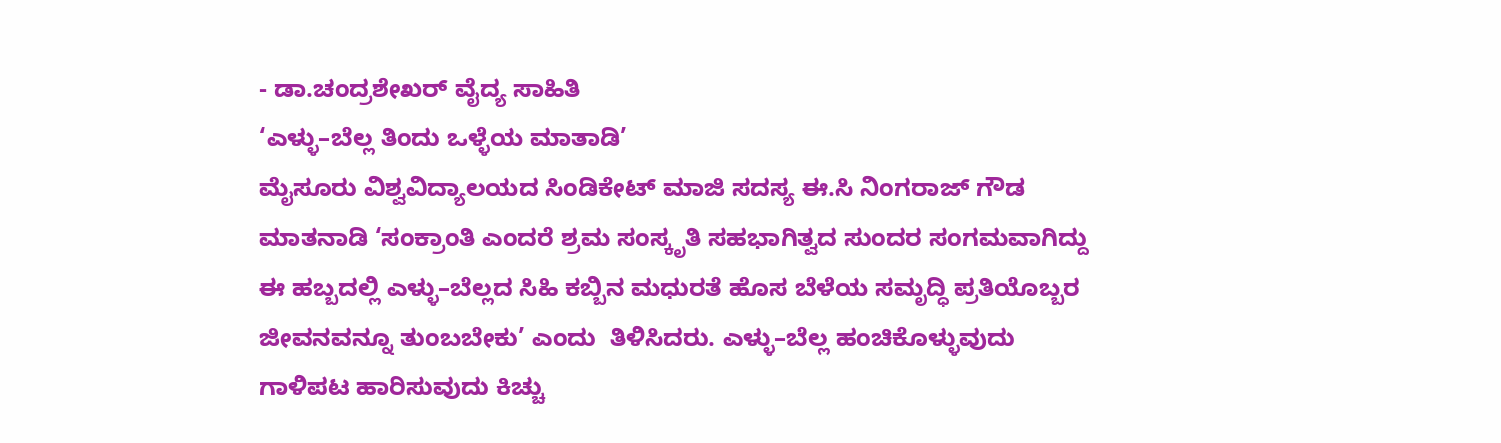- ಡಾ.ಚಂದ್ರಶೇಖರ್ ವೈದ್ಯ ಸಾಹಿತಿ
‘ಎಳ್ಳು–ಬೆಲ್ಲ ತಿಂದು ಒಳ್ಳೆಯ ಮಾತಾಡಿ’
ಮೈಸೂರು ವಿಶ್ವವಿದ್ಯಾಲಯದ ಸಿಂಡಿಕೇಟ್ ಮಾಜಿ ಸದಸ್ಯ ಈ.ಸಿ ನಿಂಗರಾಜ್ ಗೌಡ ಮಾತನಾಡಿ ‘ಸಂಕ್ರಾಂತಿ ಎಂದರೆ ಶ್ರಮ ಸಂಸ್ಕೃತಿ ಸಹಭಾಗಿತ್ವದ ಸುಂದರ ಸಂಗಮವಾಗಿದ್ದು ಈ ಹಬ್ಬದಲ್ಲಿ ಎಳ್ಳು–ಬೆಲ್ಲದ ಸಿಹಿ ಕಬ್ಬಿನ ಮಧುರತೆ ಹೊಸ ಬೆಳೆಯ ಸಮೃದ್ಧಿ ಪ್ರತಿಯೊಬ್ಬರ ಜೀವನವನ್ನೂ ತುಂಬಬೇಕು’ ಎಂದು  ತಿಳಿಸಿದರು. ಎಳ್ಳು–ಬೆಲ್ಲ ಹಂಚಿಕೊಳ್ಳುವುದು ಗಾಳಿಪಟ ಹಾರಿಸುವುದು ಕಿಚ್ಚು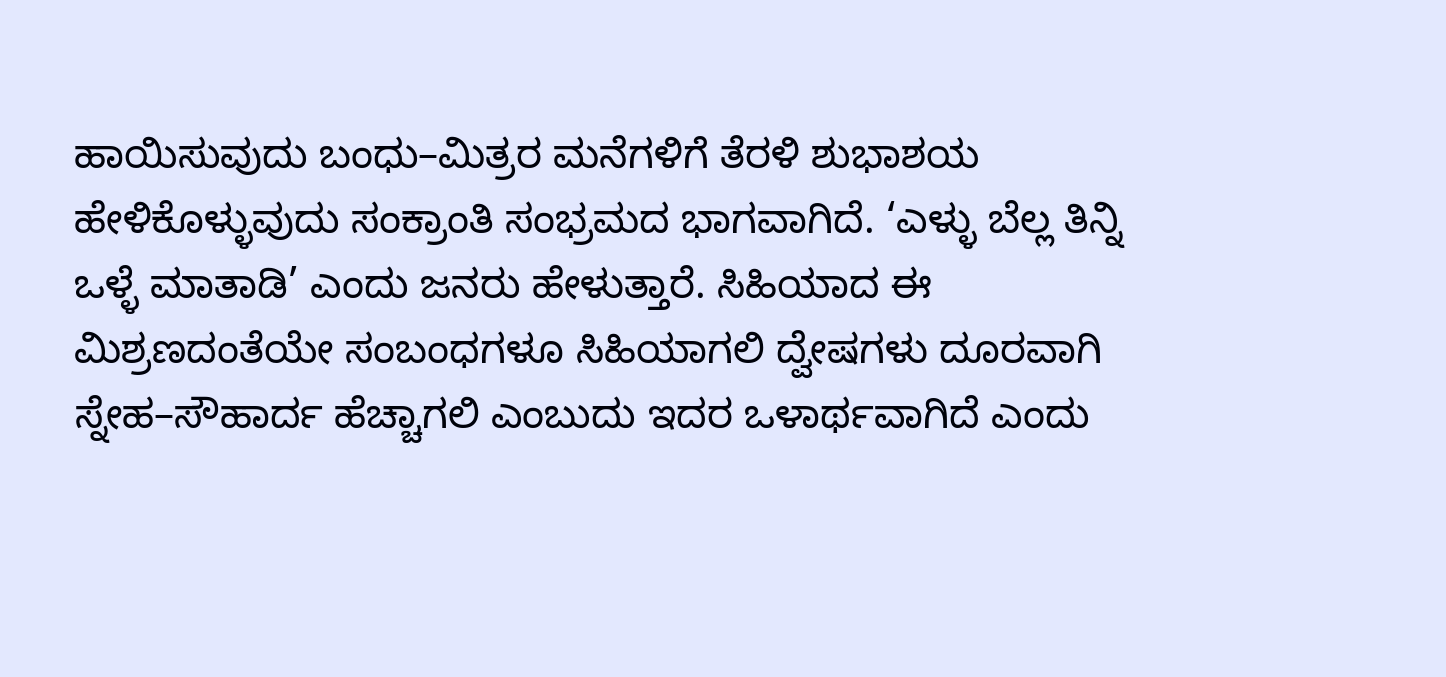ಹಾಯಿಸುವುದು ಬಂಧು–ಮಿತ್ರರ ಮನೆಗಳಿಗೆ ತೆರಳಿ ಶುಭಾಶಯ ಹೇಳಿಕೊಳ್ಳುವುದು ಸಂಕ್ರಾಂತಿ ಸಂಭ್ರಮದ ಭಾಗವಾಗಿದೆ. ‘ಎಳ್ಳು ಬೆಲ್ಲ ತಿನ್ನಿ ಒಳ್ಳೆ ಮಾತಾಡಿ’ ಎಂದು ಜನರು ಹೇಳುತ್ತಾರೆ. ಸಿಹಿಯಾದ ಈ ಮಿಶ್ರಣದಂತೆಯೇ ಸಂಬಂಧಗಳೂ ಸಿಹಿಯಾಗಲಿ ದ್ವೇಷಗಳು ದೂರವಾಗಿ ಸ್ನೇಹ–ಸೌಹಾರ್ದ ಹೆಚ್ಚಾಗಲಿ ಎಂಬುದು ಇದರ ಒಳಾರ್ಥವಾಗಿದೆ ಎಂದು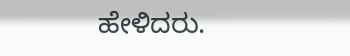ಹೇಳಿದರು.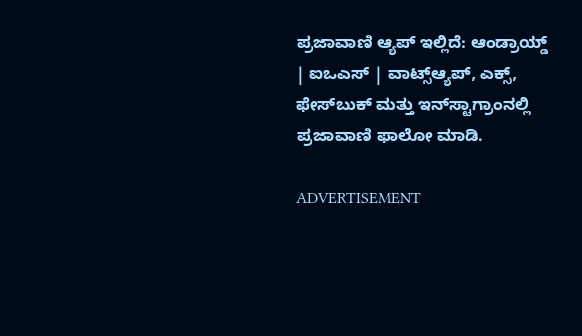ಪ್ರಜಾವಾಣಿ ಆ್ಯಪ್ ಇಲ್ಲಿದೆ: ಆಂಡ್ರಾಯ್ಡ್ | ಐಒಎಸ್ | ವಾಟ್ಸ್ಆ್ಯಪ್, ಎಕ್ಸ್, ಫೇಸ್‌ಬುಕ್ ಮತ್ತು ಇನ್‌ಸ್ಟಾಗ್ರಾಂನಲ್ಲಿ ಪ್ರಜಾವಾಣಿ ಫಾಲೋ ಮಾಡಿ.

ADVERTISEMENT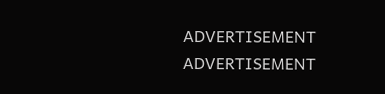ADVERTISEMENT
ADVERTISEMENT